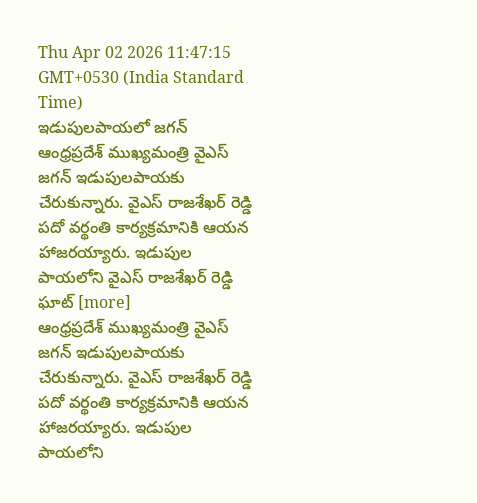Thu Apr 02 2026 11:47:15 GMT+0530 (India Standard Time)
ఇడుపులపాయలో జగన్
ఆంధ్రప్రదేశ్ ముఖ్యమంత్రి వైఎస్ జగన్ ఇడుపులపాయకు చేరుకున్నారు. వైఎస్ రాజశేఖర్ రెడ్డి పదో వర్థంతి కార్యక్రమానికి ఆయన హాజరయ్యారు. ఇడుపుల పాయలోని వైఎస్ రాజశేఖర్ రెడ్డి ఘాట్ [more]
ఆంధ్రప్రదేశ్ ముఖ్యమంత్రి వైఎస్ జగన్ ఇడుపులపాయకు చేరుకున్నారు. వైఎస్ రాజశేఖర్ రెడ్డి పదో వర్థంతి కార్యక్రమానికి ఆయన హాజరయ్యారు. ఇడుపుల పాయలోని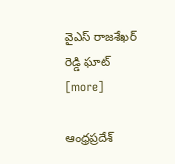వైఎస్ రాజశేఖర్ రెడ్డి ఘాట్ [more]

ఆంధ్రప్రదేశ్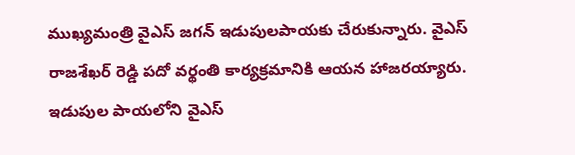ముఖ్యమంత్రి వైఎస్ జగన్ ఇడుపులపాయకు చేరుకున్నారు. వైఎస్ రాజశేఖర్ రెడ్డి పదో వర్థంతి కార్యక్రమానికి ఆయన హాజరయ్యారు. ఇడుపుల పాయలోని వైఎస్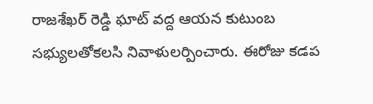రాజశేఖర్ రెడ్డి ఘాట్ వద్ద ఆయన కుటుంబ సభ్యులతోకలసి నివాళులర్పించారు. ఈరోజు కడప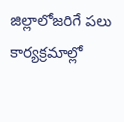జిల్లాలోజరిగే పలు కార్యక్రమాల్లో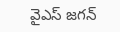వైఎస్ జగన్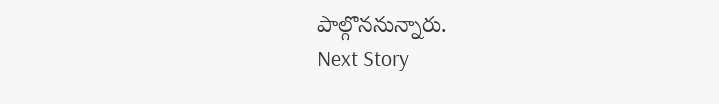పాల్గొననున్నారు.
Next Story